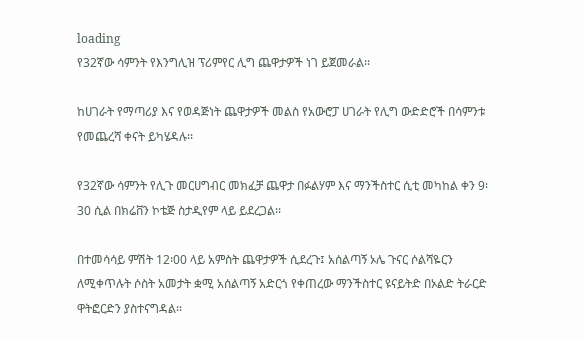loading
የ32ኛው ሳምንት የእንግሊዝ ፕሪምየር ሊግ ጨዋታዎች ነገ ይጀመራል፡፡

ከሀገራት የማጣሪያ እና የወዳጅነት ጨዋታዎች መልስ የአውሮፓ ሀገራት የሊግ ውድድሮች በሳምንቱ የመጨረሻ ቀናት ይካሄዳሉ፡፡

የ32ኛው ሳምንት የሊጉ መርሀግብር መክፈቻ ጨዋታ በፉልሃም እና ማንችስተር ሲቲ መካከል ቀን 9፡30 ሲል በክሬቨን ኮቴጅ ስታዲየም ላይ ይደረጋል፡፡

በተመሳሳይ ምሽት 12፡00 ላይ አምስት ጨዋታዎች ሲደረጉ፤ አሰልጣኝ ኦሌ ጉናር ሶልሻዬርን ለሚቀጥሉት ሶስት አመታት ቋሚ አሰልጣኝ አድርጎ የቀጠረው ማንችስተር ዩናይትድ በኦልድ ትራርድ ዋትፎርድን ያስተናግዳል፡፡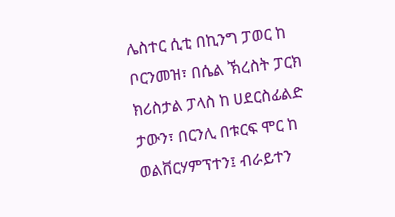ሌስተር ሲቲ በኪንግ ፓወር ከ ቦርንመዝ፣ በሴል ኽረስት ፓርክ ክሪስታል ፓላስ ከ ሀደርስፊልድ ታውን፣ በርንሊ በቱርፍ ሞር ከ ወልቨርሃምፕተን፤ ብራይተን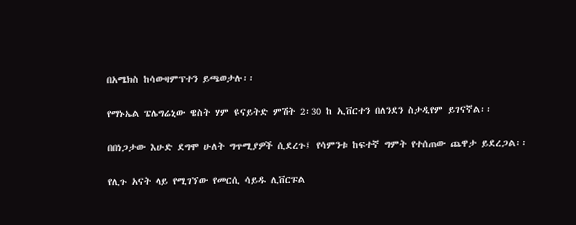በአሜክስ ከሳውዛምፕተን ይጫወታሉ፡፡

የማኑኤል ፔሌግሬኒው ዌስት ሃም ዩናይትድ ምሽት 2፡30 ከ ኢቨርተን በለንደን ስታዲየም ይገናኛል፡፡

በበነጋታው እሁድ ደግሞ ሁለት ግጥሚያዎች ሲደረጉ፤ የሳምንቱ ከፍተኛ ግምት የተሰጠው ጨዋታ ይደረጋል፡፡

የሊጉ አናት ላይ የሚገኘው የመርሲ ሳይዱ ሊቨርፑል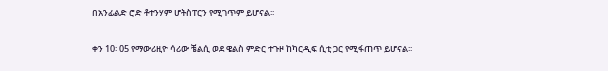በአንፊልድ ሮድ ቶተንሃም ሆትስፐርን የሚገጥም ይሆናል፡፡

ቀን 10፡ 05 የማውሪዚዮ ሳሪው ቼልሲ ወደ ዌልስ ምድር ተጉዞ ከካርዲፍ ሲቲ ጋር የሚፋጠጥ ይሆናል፡፡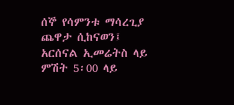ሰኞ የሳምንቱ ማሳረጊያ ጨዋታ ሲከናወን፤ አርሰናል ኢመሬትስ ላይ ምሽት 5፡00 ላይ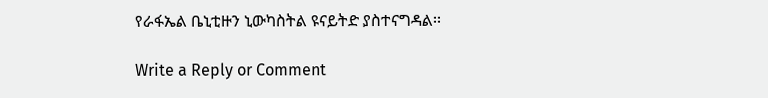የራፋኤል ቤኒቲዙን ኒውካስትል ዩናይትድ ያስተናግዳል፡፡

Write a Reply or Comment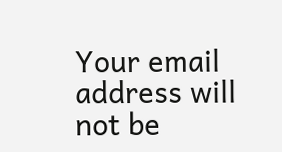Your email address will not be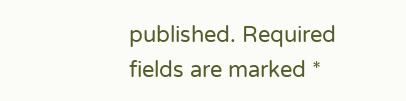published. Required fields are marked *